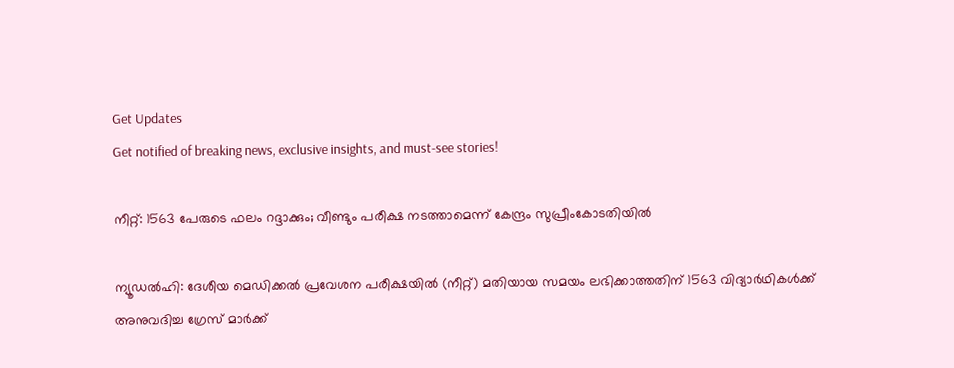Get Updates
Get notified of breaking news, exclusive insights, and must-see stories!

നീറ്റ്: 1563 പേരുടെ ഫലം റദ്ദാക്കും; വീണ്ടും പരീക്ഷ നടത്താമെന്ന് കേന്ദ്രം സുപ്രീംകോടതിയില്‍

ന്യൂഡല്‍ഹി: ദേശീയ മെഡിക്കല്‍ പ്രവേശന പരീക്ഷയില്‍ (നീറ്റ്) മതിയായ സമയം ലഭിക്കാത്തതിന് 1563 വിദ്യാര്‍ഥികള്‍ക്ക് അനുവദിച്ച ഗ്രേസ് മാര്‍ക്ക്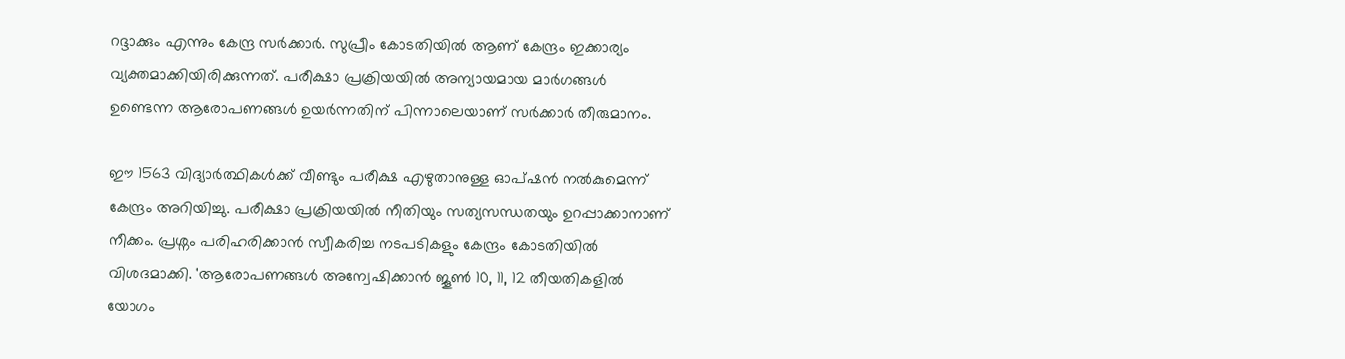റദ്ദാക്കും എന്നും കേന്ദ്ര സര്‍ക്കാര്‍. സുപ്രീം കോടതിയില്‍ ആണ് കേന്ദ്രം ഇക്കാര്യം വ്യക്തമാക്കിയിരിക്കുന്നത്. പരീക്ഷാ പ്രക്രിയയില്‍ അന്യായമായ മാര്‍ഗങ്ങള്‍ ഉണ്ടെന്ന ആരോപണങ്ങള്‍ ഉയര്‍ന്നതിന് പിന്നാലെയാണ് സര്‍ക്കാര്‍ തീരുമാനം.

ഈ 1563 വിദ്യാര്‍ത്ഥികള്‍ക്ക് വീണ്ടും പരീക്ഷ എഴുതാനുള്ള ഓപ്ഷന്‍ നല്‍കുമെന്ന് കേന്ദ്രം അറിയിച്ചു. പരീക്ഷാ പ്രക്രിയയില്‍ നീതിയും സത്യസന്ധതയും ഉറപ്പാക്കാനാണ് നീക്കം. പ്രശ്നം പരിഹരിക്കാന്‍ സ്വീകരിച്ച നടപടികളും കേന്ദ്രം കോടതിയില്‍ വിശദമാക്കി. 'ആരോപണങ്ങള്‍ അന്വേഷിക്കാന്‍ ജൂണ്‍ 10, 11, 12 തീയതികളില്‍ യോഗം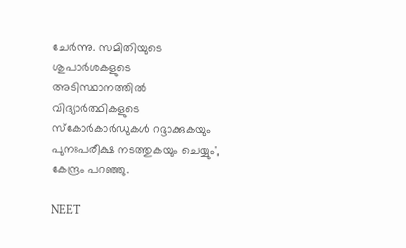ചേര്‍ന്നു. സമിതിയുടെ ശുപാര്‍ശകളുടെ അടിസ്ഥാനത്തില്‍ വിദ്യാര്‍ത്ഥികളുടെ സ്‌കോര്‍കാര്‍ഡുകള്‍ റദ്ദാക്കുകയും പുനഃപരീക്ഷ നടത്തുകയും ചെയ്യും', കേന്ദ്രം പറഞ്ഞു.

NEET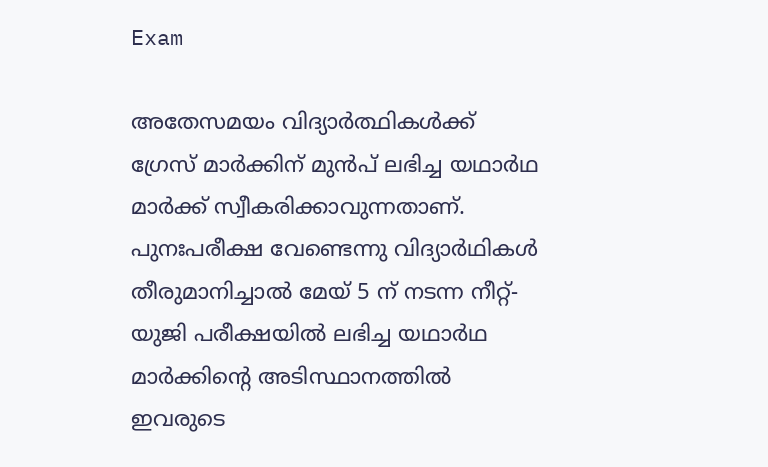Exam

അതേസമയം വിദ്യാര്‍ത്ഥികള്‍ക്ക് ഗ്രേസ് മാര്‍ക്കിന് മുന്‍പ് ലഭിച്ച യഥാര്‍ഥ മാര്‍ക്ക് സ്വീകരിക്കാവുന്നതാണ്. പുനഃപരീക്ഷ വേണ്ടെന്നു വിദ്യാര്‍ഥികള്‍ തീരുമാനിച്ചാല്‍ മേയ് 5 ന് നടന്ന നീറ്റ്-യുജി പരീക്ഷയില്‍ ലഭിച്ച യഥാര്‍ഥ മാര്‍ക്കിന്റെ അടിസ്ഥാനത്തില്‍ ഇവരുടെ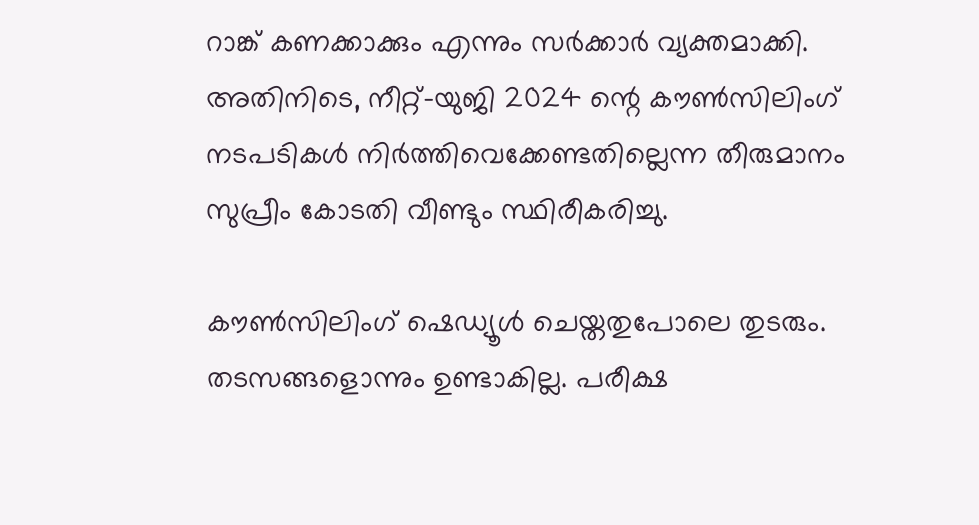റാങ്ക് കണക്കാക്കും എന്നും സര്‍ക്കാര്‍ വ്യക്തമാക്കി. അതിനിടെ, നീറ്റ്-യുജി 2024 ന്റെ കൗണ്‍സിലിംഗ് നടപടികള്‍ നിര്‍ത്തിവെക്കേണ്ടതില്ലെന്ന തീരുമാനം സുപ്രീം കോടതി വീണ്ടും സ്ഥിരീകരിച്ചു.

കൗണ്‍സിലിംഗ് ഷെഡ്യൂള്‍ ചെയ്തതുപോലെ തുടരും. തടസങ്ങളൊന്നും ഉണ്ടാകില്ല. പരീക്ഷ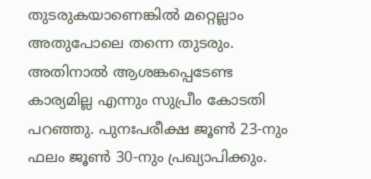തുടരുകയാണെങ്കില്‍ മറ്റെല്ലാം അതുപോലെ തന്നെ തുടരും. അതിനാല്‍ ആശങ്കപ്പെടേണ്ട കാര്യമില്ല എന്നും സുപ്രീം കോടതി പറഞ്ഞു. പുനഃപരീക്ഷ ജൂണ്‍ 23-നും ഫലം ജൂണ്‍ 30-നും പ്രഖ്യാപിക്കും.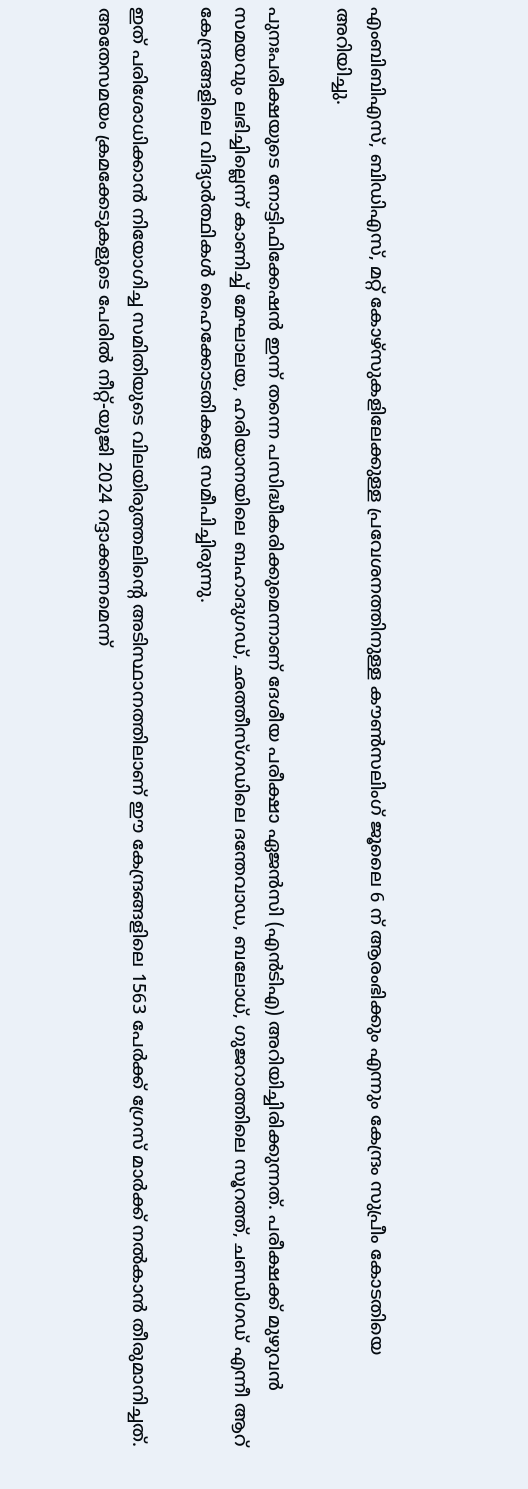എംബിബിഎസ്, ബിഡിഎസ്, മറ്റ് കോഴ്സുകളിലേക്കുള്ള പ്രവേശനത്തിനുള്ള കൗണ്‍സലിംഗ് ജൂലൈ 6 ന് ആരംഭിക്കും എന്നും കേന്ദ്രം സുപ്രീം കോടതിയെ അറിയിച്ചു.

പുനഃപരീക്ഷയുടെ നോട്ടിഫിക്കേഷന്‍ ഇന്ന് തന്നെ പസിദ്ധീകരിക്കുമെന്നാണ് ദേശീയ പരീക്ഷാ ഏജന്‍സി (എന്‍ടിഎ) അറിയിച്ചിരിക്കുന്നത്. പരീക്ഷക്ക് മുഴുവന്‍ സമയവും ലഭിച്ചില്ലെന്ന് കാണിച്ച് മേഘാലയ, ഹരിയാനയിലെ ബഹാദുഗഡ്, ഛത്തീസ്ഗഡിലെ ദന്തേവാഡ, ബലോധ്, ഗുജറാത്തിലെ സൂറത്ത്, ചണ്ഡിഗഡ് എന്നീ ആറ് കേന്ദ്രങ്ങളിലെ വിദ്യാര്‍ത്ഥികള്‍ ഹൈക്കോടതികളെ സമീപിച്ചിരുന്നു.

ഇത് പരിശോധിക്കാന്‍ നിയോഗിച്ച സമിതിയുടെ വിലയിരുത്തലിന്റെ അടിസ്ഥാനത്തിലാണ് ഈ കേന്ദ്രങ്ങളിലെ 1563 പേര്‍ക്ക് ഗ്രേസ് മാര്‍ക്ക് നല്‍കാന്‍ തീരുമാനിച്ചത്. അതേസമയം ക്രമക്കേടുകളുടെ പേരില്‍ നീറ്റ്-യുജി 2024 റദ്ദാക്കണമെന്ന്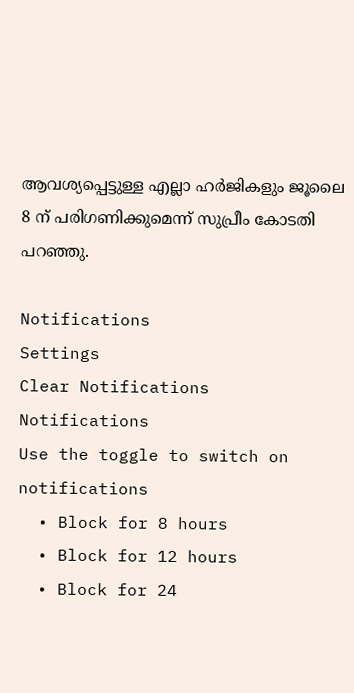ആവശ്യപ്പെട്ടുള്ള എല്ലാ ഹര്‍ജികളും ജൂലൈ 8 ന് പരിഗണിക്കുമെന്ന് സുപ്രീം കോടതി പറഞ്ഞു.

Notifications
Settings
Clear Notifications
Notifications
Use the toggle to switch on notifications
  • Block for 8 hours
  • Block for 12 hours
  • Block for 24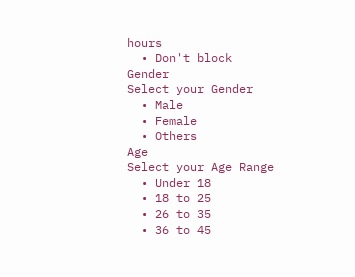hours
  • Don't block
Gender
Select your Gender
  • Male
  • Female
  • Others
Age
Select your Age Range
  • Under 18
  • 18 to 25
  • 26 to 35
  • 36 to 45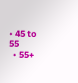• 45 to 55
  • 55+